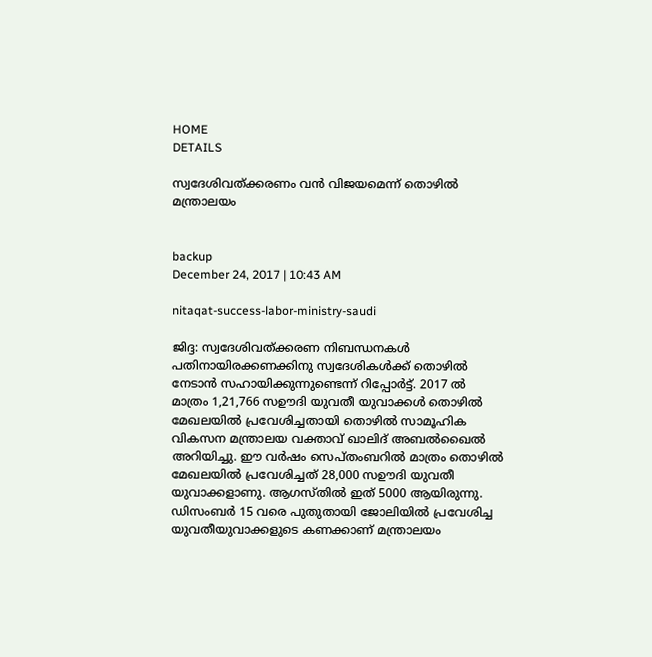HOME
DETAILS

സ്വദേശിവത്ക്കരണം വന്‍ വിജയമെന്ന് തൊഴില്‍ മന്ത്രാലയം


backup
December 24, 2017 | 10:43 AM

nitaqat-success-labor-ministry-saudi

ജിദ്ദ: സ്വദേശിവത്ക്കരണ നിബന്ധനകള്‍ പതിനായിരക്കണക്കിനു സ്വദേശികള്‍ക്ക് തൊഴില്‍ നേടാന്‍ സഹായിക്കുന്നുണ്ടെന്ന് റിപ്പോര്‍ട്ട്. 2017 ല്‍ മാത്രം 1,21,766 സഊദി യുവതീ യുവാക്കള്‍ തൊഴില്‍ മേഖലയില്‍ പ്രവേശിച്ചതായി തൊഴില്‍ സാമൂഹിക വികസന മന്ത്രാലയ വക്താവ് ഖാലിദ് അബല്‍ഖൈല്‍ അറിയിച്ചു. ഈ വര്‍ഷം സെപ്തംബറില്‍ മാത്രം തൊഴില്‍ മേഖലയില്‍ പ്രവേശിച്ചത് 28,000 സഊദി യുവതീ യുവാക്കളാണു. ആഗസ്തില്‍ ഇത് 5000 ആയിരുന്നു. ഡിസംബര്‍ 15 വരെ പുതുതായി ജോലിയില്‍ പ്രവേശിച്ച യുവതീയുവാക്കളുടെ കണക്കാണ് മന്ത്രാലയം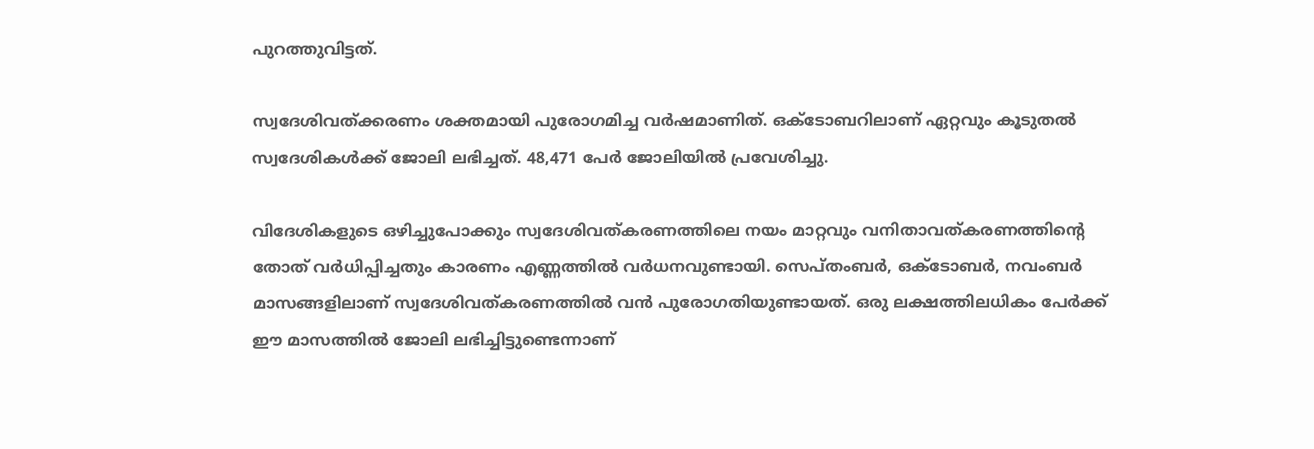പുറത്തുവിട്ടത്.

സ്വദേശിവത്ക്കരണം ശക്തമായി പുരോഗമിച്ച വര്‍ഷമാണിത്. ഒക്ടോബറിലാണ് ഏറ്റവും കൂടുതല്‍ സ്വദേശികള്‍ക്ക് ജോലി ലഭിച്ചത്. 48,471 പേര്‍ ജോലിയില്‍ പ്രവേശിച്ചു.

വിദേശികളുടെ ഒഴിച്ചുപോക്കും സ്വദേശിവത്കരണത്തിലെ നയം മാറ്റവും വനിതാവത്കരണത്തിന്റെ തോത് വര്‍ധിപ്പിച്ചതും കാരണം എണ്ണത്തില്‍ വര്‍ധനവുണ്ടായി. സെപ്തംബര്‍, ഒക്ടോബര്‍, നവംബര്‍ മാസങ്ങളിലാണ് സ്വദേശിവത്കരണത്തില്‍ വന്‍ പുരോഗതിയുണ്ടായത്. ഒരു ലക്ഷത്തിലധികം പേര്‍ക്ക് ഈ മാസത്തില്‍ ജോലി ലഭിച്ചിട്ടുണ്ടെന്നാണ്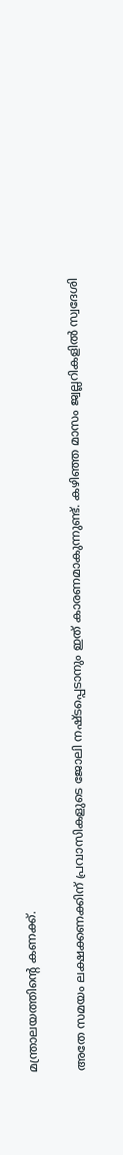മന്ത്രാലയത്തിന്റെ കണക്ക്.

അതേ സമയം ലക്ഷക്കണക്കിന് പ്രവാസികളുടെ ജോലി നഷ്ടപ്പെടാനും ഇത് കാരണമാകുന്നുണ്ട്. കഴിഞ്ഞ മാസം ജ്വല്ലറികളില്‍ സ്വദേശി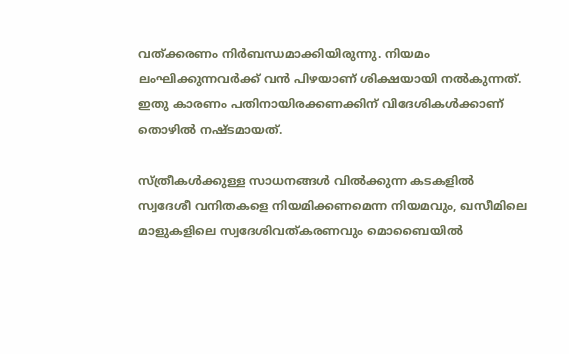വത്ക്കരണം നിര്‍ബന്ധമാക്കിയിരുന്നു. നിയമം ലംഘിക്കുന്നവര്‍ക്ക് വന്‍ പിഴയാണ് ശിക്ഷയായി നല്‍കുന്നത്. ഇതു കാരണം പതിനായിരക്കണക്കിന് വിദേശികള്‍ക്കാണ് തൊഴില്‍ നഷ്ടമായത്.

സ്ത്രീകള്‍ക്കുള്ള സാധനങ്ങള്‍ വില്‍ക്കുന്ന കടകളില്‍ സ്വദേശീ വനിതകളെ നിയമിക്കണമെന്ന നിയമവും, ഖസീമിലെ മാളുകളിലെ സ്വദേശിവത്കരണവും മൊബൈയില്‍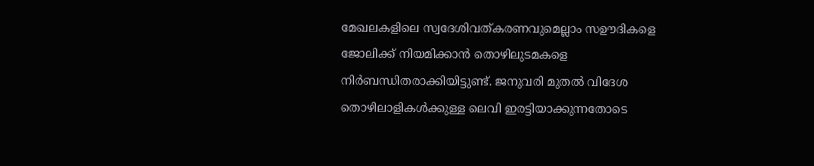മേഖലകളിലെ സ്വദേശിവത്കരണവുമെല്ലാം സഊദികളെ ജോലിക്ക് നിയമിക്കാന്‍ തൊഴിലുടമകളെ നിര്‍ബന്ധിതരാക്കിയിട്ടുണ്ട്. ജനുവരി മുതല്‍ വിദേശ തൊഴിലാളികള്‍ക്കുള്ള ലെവി ഇരട്ടിയാക്കുന്നതോടെ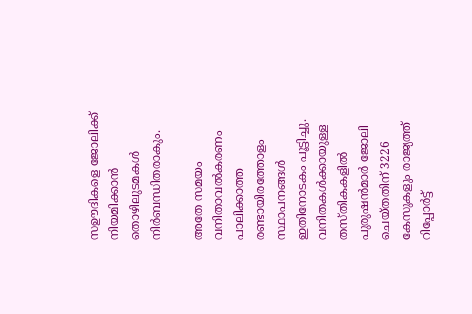സഊദികളെ ജോലിക്ക് നിയമിക്കാന്‍ തൊഴിലുടമകള്‍ നിര്‍ബന്ധിതരാകും.

അതേ സമയം വനിതാവല്‍കരണം പാലിക്കാത്ത രണ്ടായിരത്തോളം സ്ഥാപനങ്ങള്‍ ഇതിനോടകം പൂട്ടിച്ചു. വനിതകള്‍ക്കായുള്ള തസ്തികകളില്‍ പുരുഷന്‍മാര്‍ ജോലി ചെയ്തതിന് 3226 കേസുകളും രാജ്യത്ത് റിപ്പോര്‍ട്ട്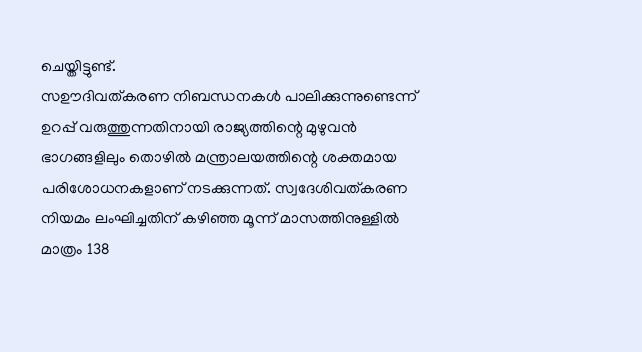ചെയ്തിട്ടുണ്ട്.
സഊദിവത്കരണ നിബന്ധനകള്‍ പാലിക്കുന്നുണ്ടെന്ന് ഉറപ്പ് വരുത്തുന്നതിനായി രാജ്യത്തിന്റെ മുഴുവന്‍ ഭാഗങ്ങളിലും തൊഴില്‍ മന്ത്രാലയത്തിന്റെ ശക്തമായ പരിശോധനകളാണ് നടക്കുന്നത്. സ്വദേശിവത്കരണ നിയമം ലംഘിച്ചതിന് കഴിഞ്ഞ മൂന്ന് മാസത്തിനുള്ളില്‍ മാത്രം 138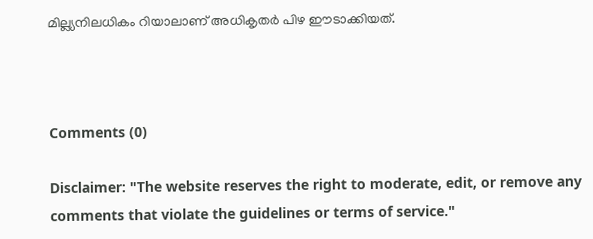മില്ല്യനിലധികം റിയാലാണ് അധികൃതര്‍ പിഴ ഈടാക്കിയത്.



Comments (0)

Disclaimer: "The website reserves the right to moderate, edit, or remove any comments that violate the guidelines or terms of service."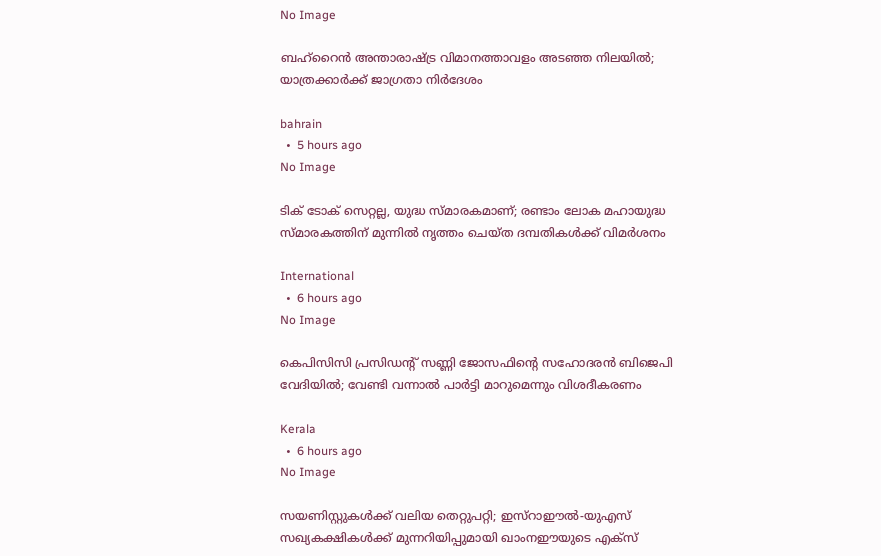No Image

ബഹ്‌റൈന്‍ അന്താരാഷ്ട്ര വിമാനത്താവളം അടഞ്ഞ നിലയില്‍; യാത്രക്കാര്‍ക്ക് ജാഗ്രതാ നിര്‍ദേശം

bahrain
  •  5 hours ago
No Image

ടിക് ടോക് സെറ്റല്ല, യുദ്ധ സ്മാരകമാണ്; രണ്ടാം ലോക മഹായുദ്ധ സ്മാരകത്തിന് മുന്നില്‍ നൃത്തം ചെയ്ത ദമ്പതികള്‍ക്ക് വിമര്‍ശനം

International
  •  6 hours ago
No Image

കെപിസിസി പ്രസിഡന്റ് സണ്ണി ജോസഫിന്റെ സഹോദരൻ ബിജെപി വേദിയിൽ; വേണ്ടി വന്നാൽ പാർട്ടി മാറുമെന്നും വിശദീകരണം

Kerala
  •  6 hours ago
No Image

സയണിസ്റ്റുകള്‍ക്ക് വലിയ തെറ്റുപറ്റി; ഇസ്‌റാഈല്‍-യുഎസ് സഖ്യകക്ഷികള്‍ക്ക് മുന്നറിയിപ്പുമായി ഖാംനഈയുടെ എക്‌സ്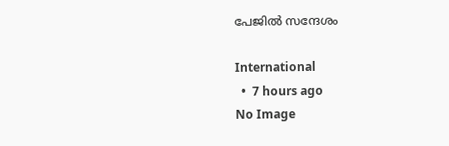പേജില്‍ സന്ദേശം

International
  •  7 hours ago
No Image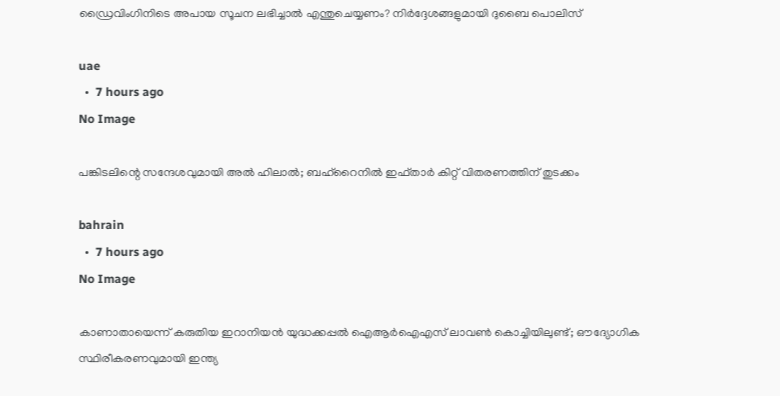ഡ്രൈവിംഗിനിടെ അപായ സൂചന ലഭിച്ചാൽ എന്തുചെയ്യണം? നിർദ്ദേശങ്ങളുമായി ദുബൈ പൊലിസ്

uae
  •  7 hours ago
No Image

പങ്കിടലിന്റെ സന്ദേശവുമായി അല്‍ ഹിലാല്‍; ബഹ്‌റൈനില്‍ ഇഫ്താര്‍ കിറ്റ് വിതരണത്തിന് തുടക്കം

bahrain
  •  7 hours ago
No Image

കാണാതായെന്ന് കരുതിയ ഇറാനിയൻ യുദ്ധക്കപ്പൽ ഐആർഐഎസ് ലാവൺ കൊച്ചിയിലുണ്ട്; ഔദ്യോഗിക സ്ഥിരീകരണവുമായി ഇന്ത്യ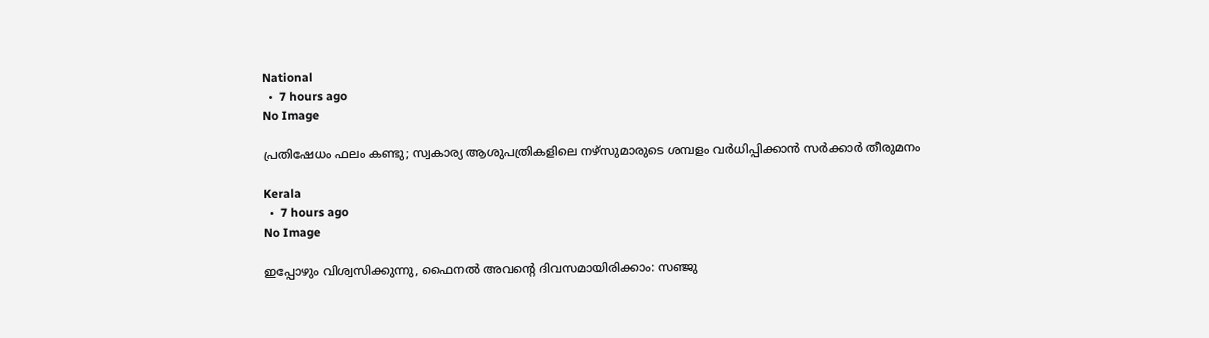National
  •  7 hours ago
No Image

പ്രതിഷേധം ഫലം കണ്ടു; സ്വകാര്യ ആശുപത്രികളിലെ നഴ്‌സുമാരുടെ ശമ്പളം വര്‍ധിപ്പിക്കാന്‍ സര്‍ക്കാര്‍ തീരുമനം

Kerala
  •  7 hours ago
No Image

ഇപ്പോഴും വിശ്വസിക്കുന്നു, ഫൈനൽ അവന്റെ ദിവസമായിരിക്കാം: സഞ്ജു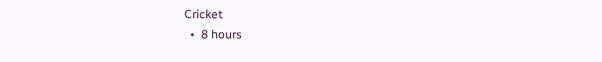Cricket
  •  8 hours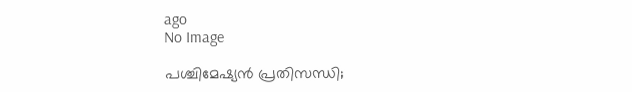ago
No Image

പശ്ചിമേഷ്യന്‍ പ്രതിസന്ധി;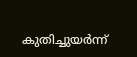കുതിച്ചുയര്‍ന്ന്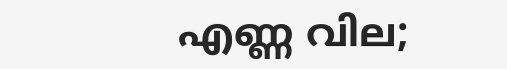എണ്ണ വില;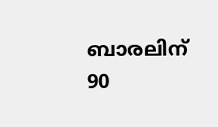ബാരലിന് 90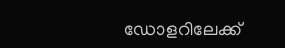ഡോളറിലേക്ക്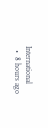International
  •  8 hours ago